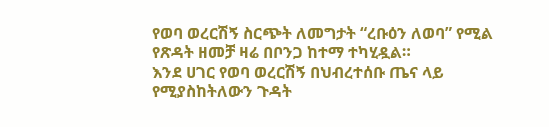የወባ ወረርሽኝ ስርጭት ለመግታት “ረቡዕን ለወባ” የሚል የጽዳት ዘመቻ ዛሬ በቦንጋ ከተማ ተካሂዷል።
እንደ ሀገር የወባ ወረርሽኝ በህብረተሰቡ ጤና ላይ የሚያስከትለውን ጉዳት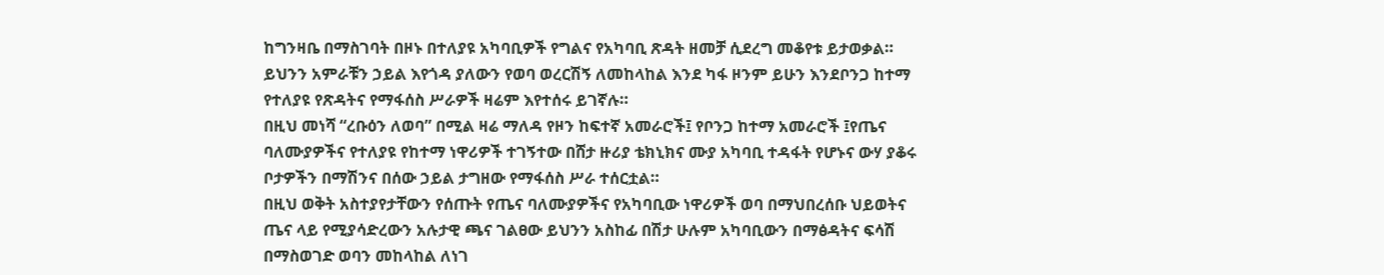ከግንዛቤ በማስገባት በዞኑ በተለያዩ አካባቢዎች የግልና የአካባቢ ጽዳት ዘመቻ ሲደረግ መቆየቱ ይታወቃል።
ይህንን አምራቹን ኃይል እየጎዳ ያለውን የወባ ወረርሽኝ ለመከላከል እንደ ካፋ ዞንም ይሁን እንደቦንጋ ከተማ የተለያዩ የጽዳትና የማፋሰስ ሥራዎች ዛሬም እየተሰሩ ይገኛሉ።
በዚህ መነሻ “ረቡዕን ለወባ” በሚል ዛሬ ማለዳ የዞን ከፍተኛ አመራሮች፤ የቦንጋ ከተማ አመራሮች ፤የጤና ባለሙያዎችና የተለያዩ የከተማ ነዋሪዎች ተገኝተው በሸታ ዙሪያ ቴክኒክና ሙያ አካባቢ ተዳፋት የሆኑና ውሃ ያቆሩ ቦታዎችን በማሽንና በሰው ኃይል ታግዘው የማፋሰስ ሥራ ተሰርቷል።
በዚህ ወቅት አስተያየታቸውን የሰጡት የጤና ባለሙያዎችና የአካባቢው ነዋሪዎች ወባ በማህበረሰቡ ህይወትና ጤና ላይ የሚያሳድረውን አሉታዊ ጫና ገልፀው ይህንን አስከፊ በሽታ ሁሉም አካባቢውን በማፅዳትና ፍሳሽ በማስወገድ ወባን መከላከል ለነገ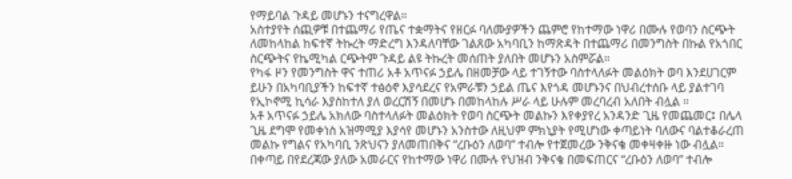የማይባል ጉዳይ መሆኑን ተናግረዋል።
አስተያየት ሰጪዎቹ በተጨማሪ የጤና ተቋማትና የዘርፉ ባለሙያዎችን ጨምሮ የከተማው ነዋሪ በሙሉ የወባን ስርጭት ለመከላከል ከፍተኛ ትኩረት ማድረግ እንዳለባቸው ገልጸው አካባቢን ከማጽዳት በተጨማሪ በመንግስት በኩል የአጎበር ስርጭትና የኬሚካል ርጭትም ጉዳይ ልዩ ትኩረት መሰጠት ያለበት መሆኑን አስምሯል።
የካፋ ዞን የመንግስት ዋና ተጠሪ አቶ አጥናፉ ኃይሌ በዘመቻው ላይ ተገኝተው ባስተላለፉት መልዕክት ወባ እንደሀገርም ይሁን በአካባቢያችን ከፍተኛ ተፅዕኖ እያሳደረና የአምራቹን ኃይል ጤና እየጎዳ መሆኑንና በህብረተሰቡ ላይ ያልተገባ የኢኮኖሚ ኪሳራ እያስከተለ ያለ ወረርሽኝ በመሆኑ በመከላከሉ ሥራ ላይ ሁሉም መረባረብ አለበት ብሏል ።
አቶ አጥናፉ ኃይሌ አክለው ባስተላለፉት መልዕክት የወባ ስርጭት መልኩን እየቀያየረ አንዳንድ ጊዜ የመጨመር፤ በሌላ ጊዜ ደግሞ የመቀነስ አዝማሚያ እያሳየ መሆኑን አንስተው ለዚህም ምክኒያት የሚሆነው ቀጣይነት ባለውና ባልተቆራረጠ መልኩ የግልና የአካባቢ ንጽህናን ያለመጠበቅና “ረቡዕን ለወባ” ተብሎ የተጀመረው ንቅናቄ መቀዛቀዙ ነው ብሏል።
በቀጣይ በየደረጃው ያለው አመራርና የከተማው ነዋሪ በሙሉ የህዝብ ንቅናቄ በመፍጠርና “ረቡዕን ለወባ” ተብሎ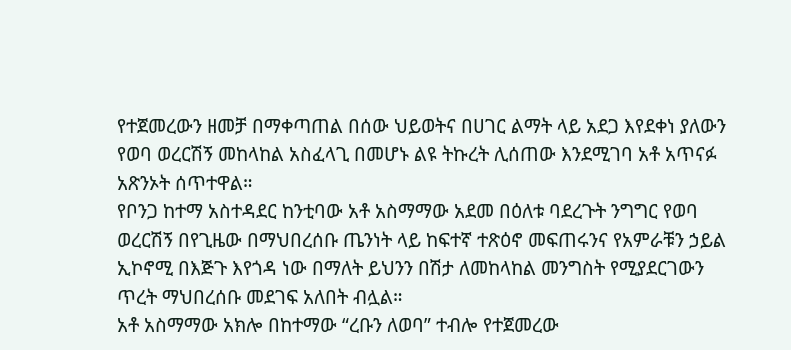የተጀመረውን ዘመቻ በማቀጣጠል በሰው ህይወትና በሀገር ልማት ላይ አደጋ እየደቀነ ያለውን የወባ ወረርሽኝ መከላከል አስፈላጊ በመሆኑ ልዩ ትኩረት ሊሰጠው እንደሚገባ አቶ አጥናፉ አጽንኦት ሰጥተዋል።
የቦንጋ ከተማ አስተዳደር ከንቲባው አቶ አስማማው አደመ በዕለቱ ባደረጉት ንግግር የወባ ወረርሽኝ በየጊዜው በማህበረሰቡ ጤንነት ላይ ከፍተኛ ተጽዕኖ መፍጠሩንና የአምራቹን ኃይል ኢኮኖሚ በእጅጉ እየጎዳ ነው በማለት ይህንን በሽታ ለመከላከል መንግስት የሚያደርገውን ጥረት ማህበረሰቡ መደገፍ አለበት ብሏል።
አቶ አስማማው አክሎ በከተማው “ረቡን ለወባ” ተብሎ የተጀመረው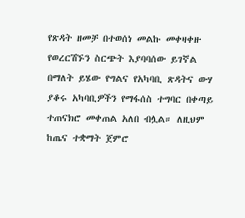የጽዳት ዘመቻ በተወሰነ መልኩ መቀዛቀዙ የወረርሽኙን ስርጭት እያባባሰው ይገኛል በማለት ይሄው የግልና የአካባቢ ጽዳትና ውሃ ያቆሩ አካባቢዎችን የማፋሰስ ተግባር በቀጣይ ተጠናክሮ መቀጠል አለበ ብሏል። ለዚህም ከጤና ተቋማት ጀምሮ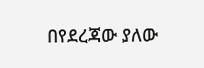በየደረጃው ያለው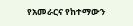የአመራርና የከተማውን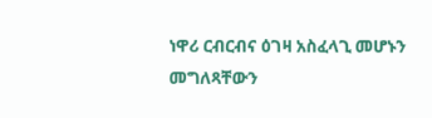ነዋሪ ርብርብና ዕገዛ አስፈላጊ መሆኑን መግለጻቸውን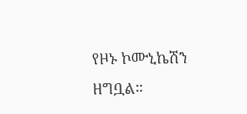የዞኑ ኮሙኒኬሽን ዘግቧል።